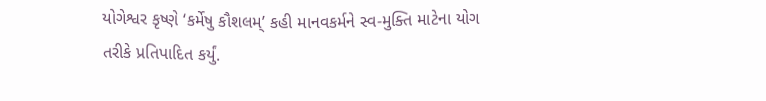યોગેશ્વર કૃષ્ણે ‘કર્મેષુ કૌશલમ્’ કહી માનવકર્મને સ્વ-મુક્તિ માટેના યોગ તરીકે પ્રતિપાદિત કર્યું.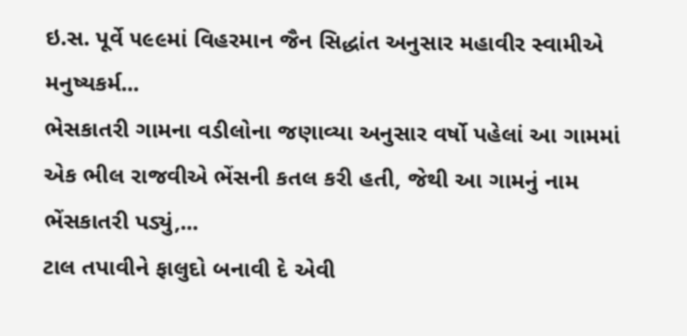ઇ.સ. પૂર્વે ૫૯૯માં વિહરમાન જૈન સિદ્ધાંત અનુસાર મહાવીર સ્વામીએ મનુષ્યકર્મ...
ભેસકાતરી ગામના વડીલોના જણાવ્યા અનુસાર વર્ષો પહેલાં આ ગામમાં એક ભીલ રાજવીએ ભેંસની કતલ કરી હતી, જેથી આ ગામનું નામ ભેંસકાતરી પડ્યું,...
ટાલ તપાવીને ફાલુદો બનાવી દે એવી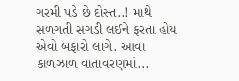ગરમી પડે છે દોસ્ત..! માથે સળગતી સગડી લઈને ફરતા હોય એવો બફારો લાગે. આવા કાળઝાળ વાતાવરણમાં...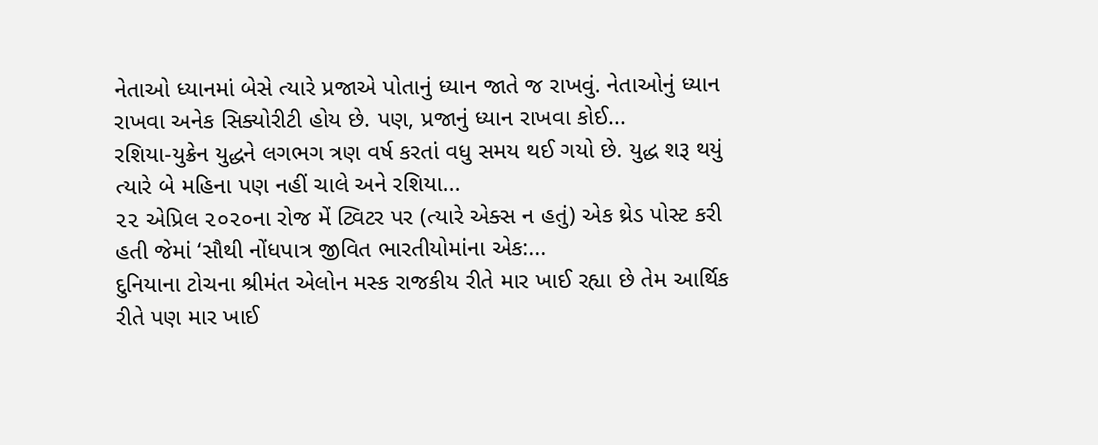નેતાઓ ધ્યાનમાં બેસે ત્યારે પ્રજાએ પોતાનું ધ્યાન જાતે જ રાખવું. નેતાઓનું ધ્યાન રાખવા અનેક સિક્યોરીટી હોય છે. પણ, પ્રજાનું ધ્યાન રાખવા કોઈ...
રશિયા-યુક્રેન યુદ્ધને લગભગ ત્રણ વર્ષ કરતાં વધુ સમય થઈ ગયો છે. યુદ્ધ શરૂ થયું ત્યારે બે મહિના પણ નહીં ચાલે અને રશિયા...
૨૨ એપ્રિલ ૨૦૨૦ના રોજ મેં ટ્વિટર પર (ત્યારે એક્સ ન હતું) એક થ્રેડ પોસ્ટ કરી હતી જેમાં ‘સૌથી નોંધપાત્ર જીવિત ભારતીયોમાંના એક:...
દુનિયાના ટોચના શ્રીમંત એલોન મસ્ક રાજકીય રીતે માર ખાઈ રહ્યા છે તેમ આર્થિક રીતે પણ માર ખાઈ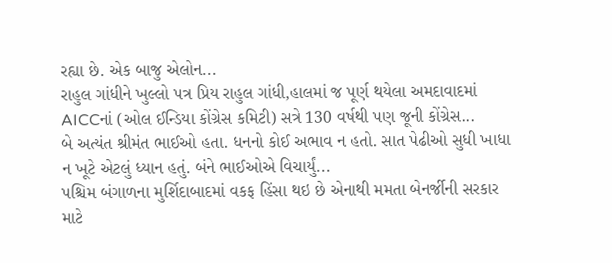રહ્યા છે. એક બાજુ એલોન...
રાહુલ ગાંધીને ખુલ્લો પત્ર પ્રિય રાહુલ ગાંધી,હાલમાં જ પૂર્ણ થયેલા અમદાવાદમાં AICCનાં (ઓલ ઈન્ડિયા કોંગ્રેસ કમિટી) સત્રે 130 વર્ષથી પણ જૂની કોંગ્રેસ...
બે અત્યંત શ્રીમંત ભાઈઓ હતા. ધનનો કોઈ અભાવ ન હતો. સાત પેઢીઓ સુધી ખાધા ન ખૂટે એટલું ધ્યાન હતું. બંને ભાઈઓએ વિચાર્યું...
પશ્ચિમ બંગાળના મુર્શિદાબાદમાં વકફ હિંસા થઇ છે એનાથી મમતા બેનર્જીની સરકાર માટે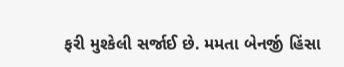ફરી મુશ્કેલી સર્જાઈ છે. મમતા બેનર્જી હિંસા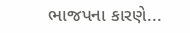ભાજપના કારણે...